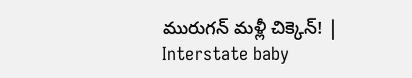మురుగన్‌ మళ్లీ చిక్కెన్‌! | Interstate baby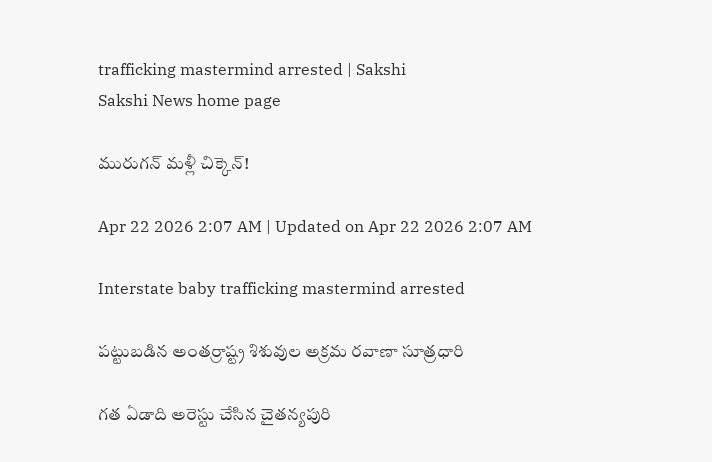trafficking mastermind arrested | Sakshi
Sakshi News home page

మురుగన్‌ మళ్లీ చిక్కెన్‌!

Apr 22 2026 2:07 AM | Updated on Apr 22 2026 2:07 AM

Interstate baby trafficking mastermind arrested

పట్టుబడిన అంతర్రాష్ట్ర శిశువుల అక్రమ రవాణా సూత్రధారి

గత ఏడాది అరెస్టు చేసిన చైతన్యపురి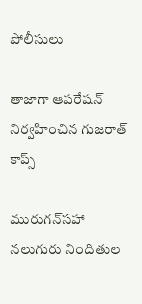పోలీసులు

తాజాగా ఆపరేషన్‌ నిర్వహించిన గుజరాత్‌ కాప్స్‌

మురుగన్‌సహా నలుగురు నిందితుల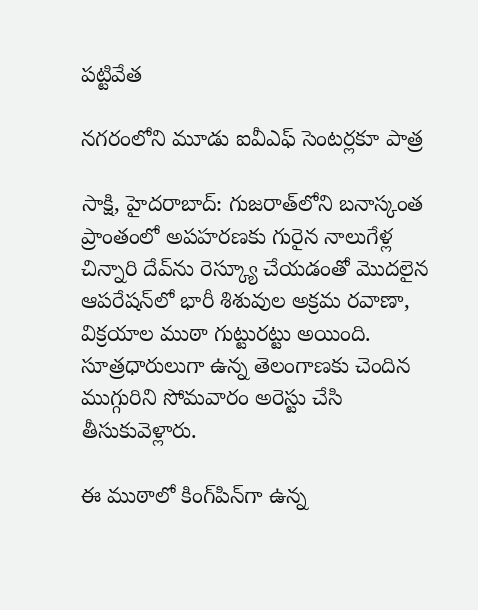పట్టివేత

నగరంలోని మూడు ఐవీఎఫ్‌ సెంటర్లకూ పాత్ర

సాక్షి, హైదరాబాద్‌: గుజరాత్‌లోని బనాస్కంత ప్రాంతంలో అపహరణకు గురైన నాలుగేళ్ల చిన్నారి దేవ్‌ను రెస్క్యూ చేయడంతో మొదలైన ఆపరేషన్‌లో భారీ శిశువుల అక్రమ రవాణా, విక్రయాల ముఠా గుట్టురట్టు అయింది. సూత్రధారులుగా ఉన్న తెలంగాణకు చెందిన ముగ్గురిని సోమవారం అరెస్టు చేసి తీసుకువెళ్లారు.

ఈ ముఠాలో కింగ్‌పిన్‌గా ఉన్న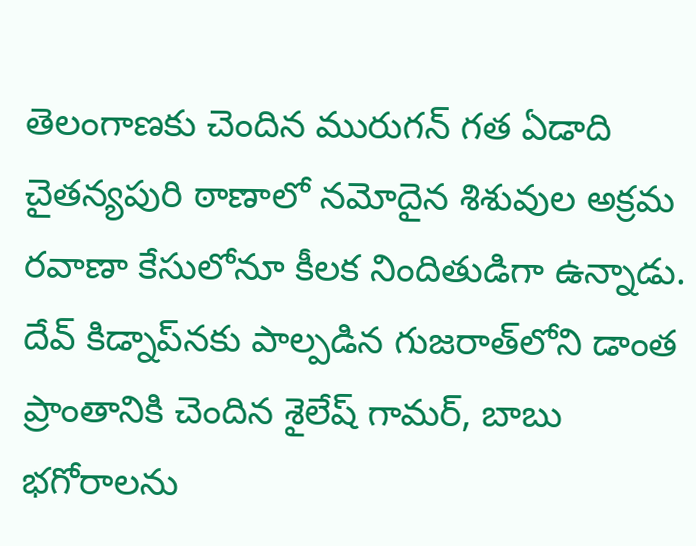తెలంగాణకు చెందిన మురుగన్‌ గత ఏడాది చైతన్యపురి ఠాణాలో నమోదైన శిశువుల అక్రమ రవాణా కేసులోనూ కీలక నిందితుడిగా ఉన్నాడు. దేవ్‌ కిడ్నాప్‌నకు పాల్పడిన గుజరాత్‌లోని డాంత ప్రాంతానికి చెందిన శైలేష్‌ గామర్, బాబు భగోరాలను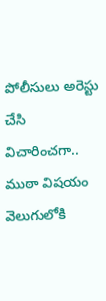పోలీసులు అరెస్టు చేసి విచారించగా.. ముఠా విషయం వెలుగులోకి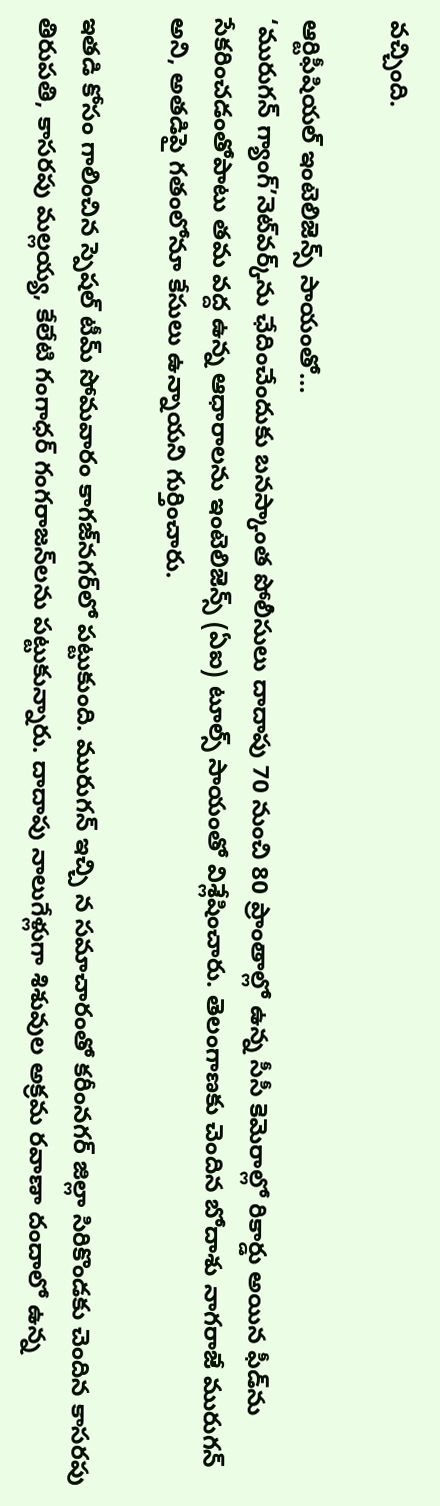వచ్చింది.

ఆర్టిఫీషియల్‌ ఇంటెలిజెన్స్‌ సాయంతో...
‘మురుగన్‌ గ్యాంగ్‌’నెట్‌వర్క్‌ను ఛేదించేందుకు బనస్కాంత పోలీసులు దాదాపు 70 నుంచి 80 ప్రాంతాల్లో ఉన్న సీసీ కెమెరాల్లో రికార్డు అయిన ఫీడ్‌ను సేకరించడంతోపాటు తమ వద్ద ఉన్న ఆధారాలను ఇంటెలిజెన్స్‌ (ఏఐ) టూల్స్‌ సాయంతో విశ్లేషించారు. తెలంగాణకు చెందిన బోదాశు నాగరాజే మురుగన్‌ అని, అతడిపై గతంలోనూ కేసులు ఉన్నాయని గుర్తించారు.

ఇతడి కోసం గాలించిన స్పెషల్‌ టీమ్‌ సోమవారం కాగజ్‌నగర్‌లో పట్టుకుంది. మురుగన్‌ ఇచ్చి న సమాచారంతో కరీంనగర్‌ జిల్లా సిరికొండకు చెందిన కాసరపు తిరుపతి, కాసరపు మల్లయ్య, కేలేటి గంగాధర్‌ గంగరాజన్‌లను పట్టుకున్నారు. దాదాపు నాలుగేళ్లుగా శిశువుల అక్రమ రవాణా దందాలో ఉన్న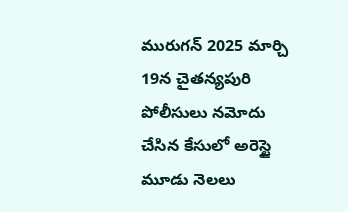మురుగన్‌ 2025 మార్చి 19న చైతన్యపురి పోలీసులు నమోదు చేసిన కేసులో అరెస్టై మూడు నెలలు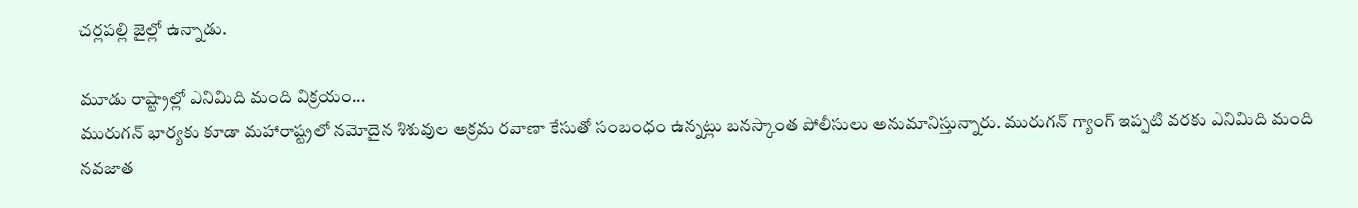చర్లపల్లి జైల్లో ఉన్నాడు.

మూడు రాష్ట్రాల్లో ఎనిమిది మంది విక్రయం...
మురుగన్‌ భార్యకు కూడా మహారాష్ట్రలో నమోదైన శిశువుల అక్రమ రవాణా కేసుతో సంబంధం ఉన్నట్లు బనస్కాంత పోలీసులు అనుమానిస్తున్నారు. మురుగన్‌ గ్యాంగ్‌ ఇప్పటి వరకు ఎనిమిది మంది నవజాత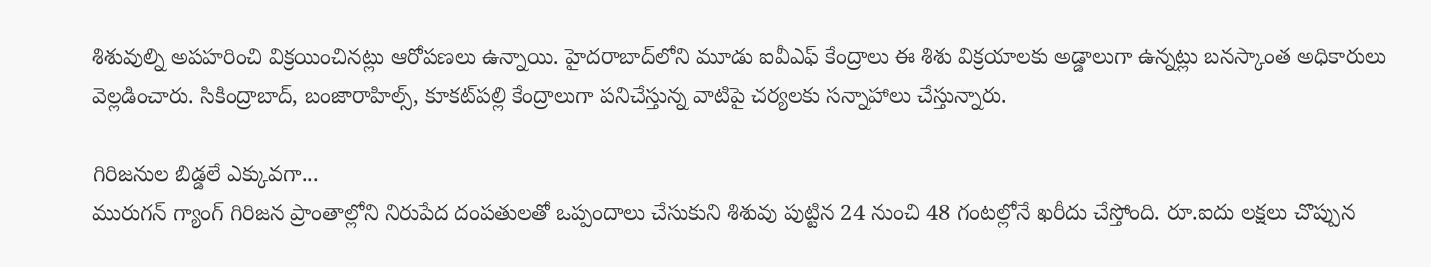శిశువుల్ని అపహరించి విక్రయించినట్లు ఆరోపణలు ఉన్నాయి. హైదరాబాద్‌లోని మూడు ఐవీఎఫ్‌ కేంద్రాలు ఈ శిశు విక్రయాలకు అడ్డాలుగా ఉన్నట్లు బనస్కాంత అధికారులు వెల్లడించారు. సికింద్రాబాద్, బంజారాహిల్స్, కూకట్‌పల్లి కేంద్రాలుగా పనిచేస్తున్న వాటిపై చర్యలకు సన్నాహాలు చేస్తున్నారు.

గిరిజనుల బిడ్డలే ఎక్కువగా...
మురుగన్‌ గ్యాంగ్‌ గిరిజన ప్రాంతాల్లోని నిరుపేద దంపతులతో ఒప్పందాలు చేసుకుని శిశువు పుట్టిన 24 నుంచి 48 గంటల్లోనే ఖరీదు చేస్తోంది. రూ.ఐదు లక్షలు చొప్పున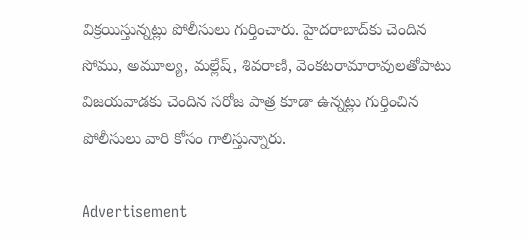విక్రయిస్తున్నట్లు పోలీసులు గుర్తించారు. హైదరాబాద్‌కు చెందిన సోము, అమూల్య, మల్లేష్, శివరాణి, వెంకటరామారావులతోపాటు విజయవాడకు చెందిన సరోజ పాత్ర కూడా ఉన్నట్లు గుర్తించిన పోలీసులు వారి కోసం గాలిస్తున్నారు.

Advertisement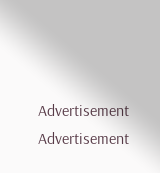Advertisement
Advertisement